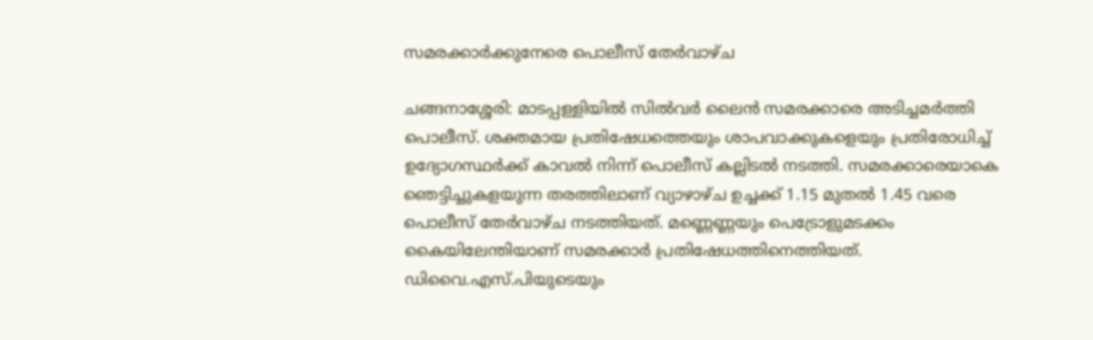സമരക്കാർക്കുനേരെ പൊലീസ് തേര്‍വാഴ്ച

ചങ്ങനാശ്ശേരി: മാടപ്പള്ളിയില്‍ സില്‍വര്‍ ലൈന്‍ സമരക്കാരെ അടിച്ചമര്‍ത്തി പൊലീസ്. ശക്തമായ പ്രതിഷേധത്തെയും ശാപവാക്കുകളെയും പ്രതിരോധിച്ച് ഉദ്യോഗസ്ഥര്‍ക്ക് കാവല്‍ നിന്ന് പൊലീസ് കല്ലിടല്‍ നടത്തി. സമരക്കാരെയാകെ ഞെട്ടിച്ചുകളയുന്ന തരത്തിലാണ് വ്യാഴാഴ്ച ഉച്ചക്ക് 1.15 മുതല്‍ 1.45 വരെ പൊലീസ് തേര്‍വാഴ്ച നടത്തിയത്. മണ്ണെണ്ണയും പെട്രോളുമടക്കം കൈയിലേന്തിയാണ് സമരക്കാര്‍ പ്രതിഷേധത്തിനെത്തിയത്. ഡിവൈ.എസ്.പിയുടെയും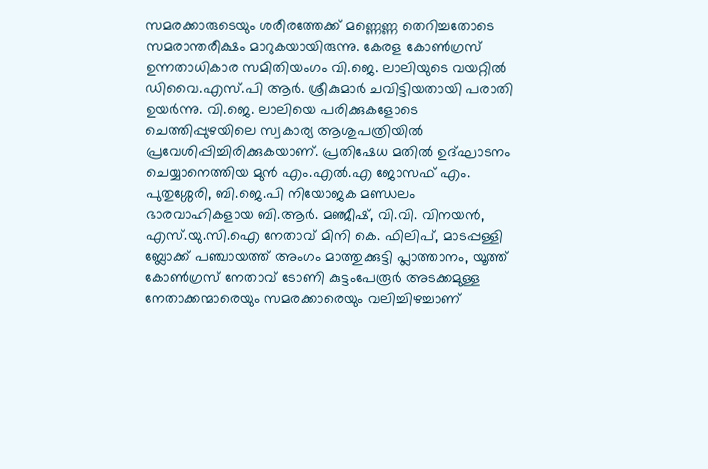സമരക്കാരുടെയും ശരീരത്തേക്ക് മണ്ണെണ്ണ തെറിച്ചതോടെ സമരാന്തരീക്ഷം മാറുകയായിരുന്നു. കേരള കോണ്‍ഗ്രസ് ഉന്നതാധികാര സമിതിയംഗം വി.ജെ. ലാലിയുടെ വയറ്റിൽ ഡിവൈ.എസ്.പി ആര്‍. ശ്രീകുമാര്‍ ചവിട്ടിയതായി പരാതി ഉയര്‍ന്നു. വി.ജെ. ലാലിയെ പരിക്കുകളോടെ ചെത്തിപ്പുഴയിലെ സ്വകാര്യ ആശുപത്രിയില്‍ പ്രവേശിപ്പിച്ചിരിക്കുകയാണ്. പ്രതിഷേധ മതില്‍ ഉദ്ഘാടനം ചെയ്യാനെത്തിയ മുന്‍ എം.എല്‍.എ ജോസഫ് എം. പുതുശ്ശേരി, ബി.ജെ.പി നിയോജക മണ്ഡലം ഭാരവാഹികളായ ബി.ആര്‍. മഞ്ജീഷ്, വി.വി. വിനയന്‍, എസ്.യു.സി.ഐ നേതാവ് മിനി കെ. ഫിലിപ്, മാടപ്പള്ളി ബ്ലോക്ക് പഞ്ചായത്ത് അംഗം മാത്തുക്കുട്ടി പ്ലാത്താനം, യൂത്ത് കോണ്‍ഗ്രസ് നേതാവ് ടോണി കുട്ടംപേരൂര്‍ അടക്കമുള്ള നേതാക്കന്മാരെയും സമരക്കാരെയും വലിച്ചിഴച്ചാണ്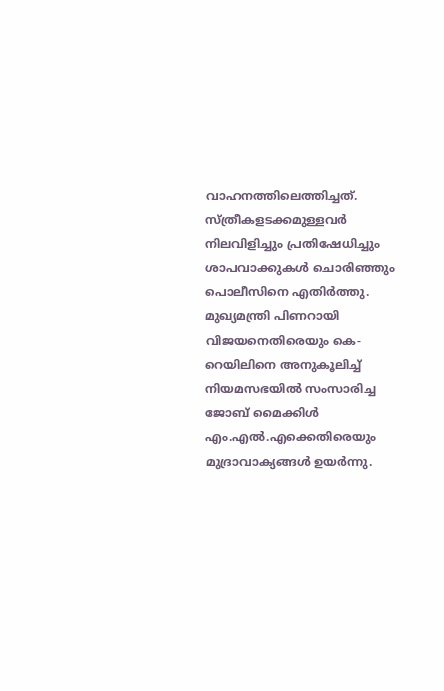വാഹനത്തിലെത്തിച്ചത്. സ്ത്രീകളടക്കമുള്ളവര്‍ നിലവിളിച്ചും പ്രതിഷേധിച്ചും ശാപവാക്കുകള്‍ ചൊരിഞ്ഞും പൊലീസിനെ എതിര്‍ത്തു. മുഖ്യമന്ത്രി പിണറായി വിജയനെതിരെയും കെ-റെയിലിനെ അനുകൂലിച്ച് നിയമസഭയില്‍ സംസാരിച്ച ജോബ് മൈക്കിള്‍ എം.എല്‍.എക്കെതിരെയും മുദ്രാവാക്യങ്ങള്‍ ഉയര്‍ന്നു.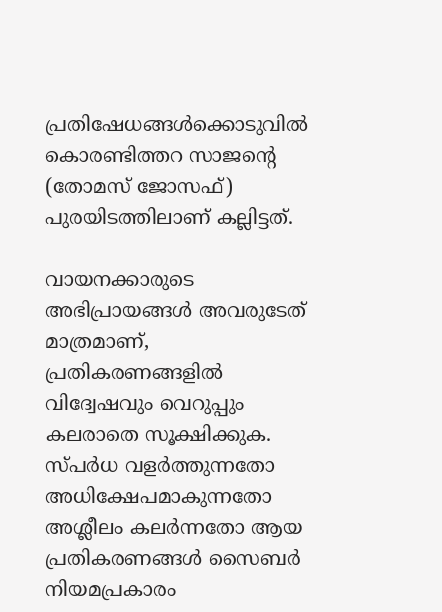പ്രതിഷേധങ്ങള്‍ക്കൊടുവില്‍ കൊരണ്ടിത്തറ സാജന്‍റെ (തോമസ് ജോസഫ്) പുരയിടത്തിലാണ് കല്ലിട്ടത്.

വായനക്കാരുടെ അഭിപ്രായങ്ങള്‍ അവരുടേത് മാത്രമാണ്, പ്രതികരണങ്ങളിൽ വിദ്വേഷവും വെറുപ്പും കലരാതെ സൂക്ഷിക്കുക. സ്പർധ വളർത്തുന്നതോ അധിക്ഷേപമാകുന്നതോ അശ്ലീലം കലർന്നതോ ആയ പ്രതികരണങ്ങൾ സൈബർ നിയമപ്രകാരം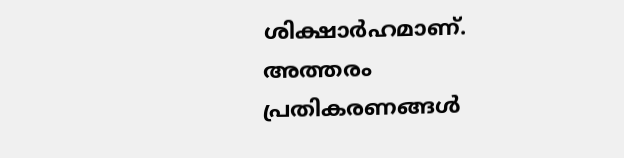ശിക്ഷാർഹമാണ്. അത്തരം പ്രതികരണങ്ങൾ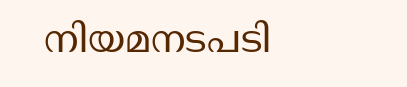നിയമനടപടി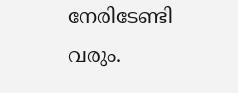നേരിടേണ്ടി വരും.